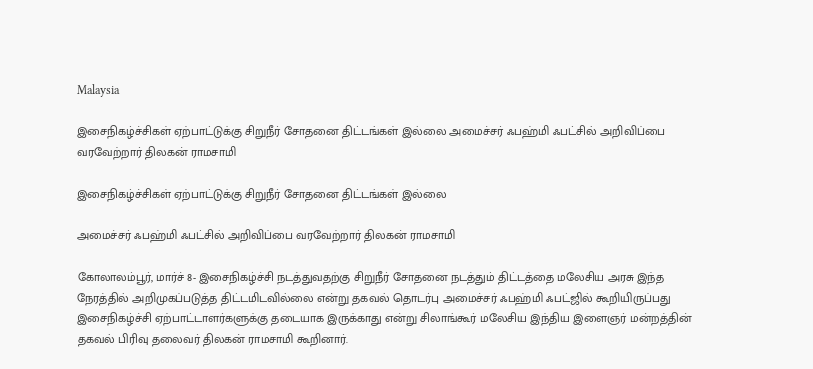Malaysia

இசைநிகழ்ச்சிகள் ஏற்பாட்டுக்கு சிறுநீர் சோதனை திட்டங்கள் இல்லை அமைச்சர் ஃபஹ்மி ஃபட்சில் அறிவிப்பை வரவேற்றார் திலகன் ராமசாமி

இசைநிகழ்ச்சிகள் ஏற்பாட்டுக்கு சிறுநீர் சோதனை திட்டங்கள் இல்லை

அமைச்சர் ஃபஹ்மி ஃபட்சில் அறிவிப்பை வரவேற்றார் திலகன் ராமசாமி

கோலாலம்பூர், மார்ச் 8- இசைநிகழ்ச்சி நடத்துவதற்கு சிறுநீர் சோதனை நடத்தும் திட்டத்தை மலேசிய அரசு இந்த நேரத்தில் அறிமுகப்படுத்த திட்டமிடவில்லை என்று தகவல் தொடர்பு அமைச்சர் ஃபஹ்மி ஃபட்ஜில் கூறியிருப்பது இசைநிகழ்ச்சி ஏற்பாட்டாளர்களுக்கு தடையாக இருக்காது என்று சிலாங்கூர் மலேசிய இந்திய இளைஞர் மன்றத்தின் தகவல் பிரிவு தலைவர் திலகன் ராமசாமி கூறினார்.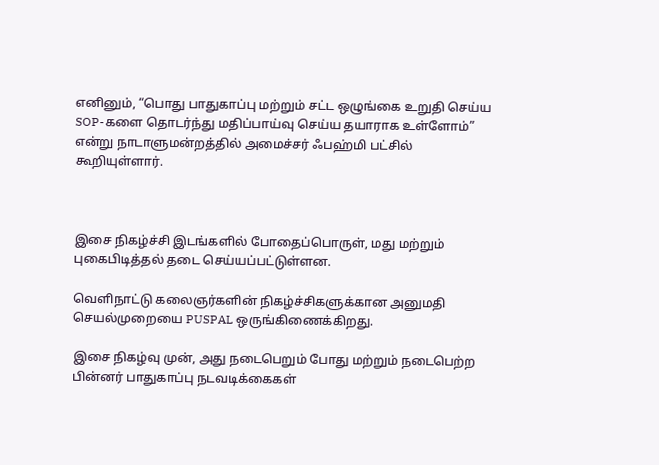எனினும், “பொது பாதுகாப்பு மற்றும் சட்ட ஒழுங்கை உறுதி செய்ய SOP-களை தொடர்ந்து மதிப்பாய்வு செய்ய தயாராக உள்ளோம்” என்று நாடாளுமன்றத்தில் அமைச்சர் ஃபஹ்மி பட்சில் கூறியுள்ளார்.



இசை நிகழ்ச்சி இடங்களில் போதைப்பொருள், மது மற்றும் புகைபிடித்தல் தடை செய்யப்பட்டுள்ளன.

வெளிநாட்டு கலைஞர்களின் நிகழ்ச்சிகளுக்கான அனுமதி செயல்முறையை PUSPAL ஒருங்கிணைக்கிறது.

இசை நிகழ்வு முன், அது நடைபெறும் போது மற்றும் நடைபெற்ற பின்னர் பாதுகாப்பு நடவடிக்கைகள்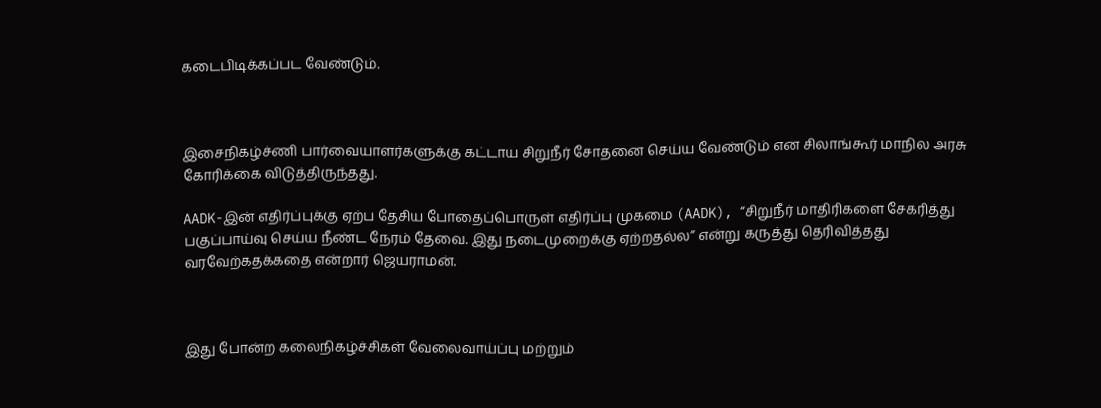கடைபிடிக்கப்பட வேண்டும்.



இசைநிகழ்ச்ணி பார்வையாளர்களுக்கு கட்டாய சிறுநீர் சோதனை செய்ய வேண்டும் என சிலாங்கூர் மாநில அரசு கோரிக்கை விடுத்திருந்தது.

AADK-இன் எதிர்ப்புக்கு ஏற்ப தேசிய போதைப்பொருள் எதிர்ப்பு முகமை (AADK), “சிறுநீர் மாதிரிகளை சேகரித்து பகுப்பாய்வு செய்ய நீண்ட நேரம் தேவை. இது நடைமுறைக்கு ஏற்றதல்ல” என்று கருத்து தெரிவித்தது வரவேற்கதக்கதை என்றார் ஜெயராமன்.



இது போன்ற கலைநிகழ்ச்சிகள் வேலைவாய்ப்பு மற்றும்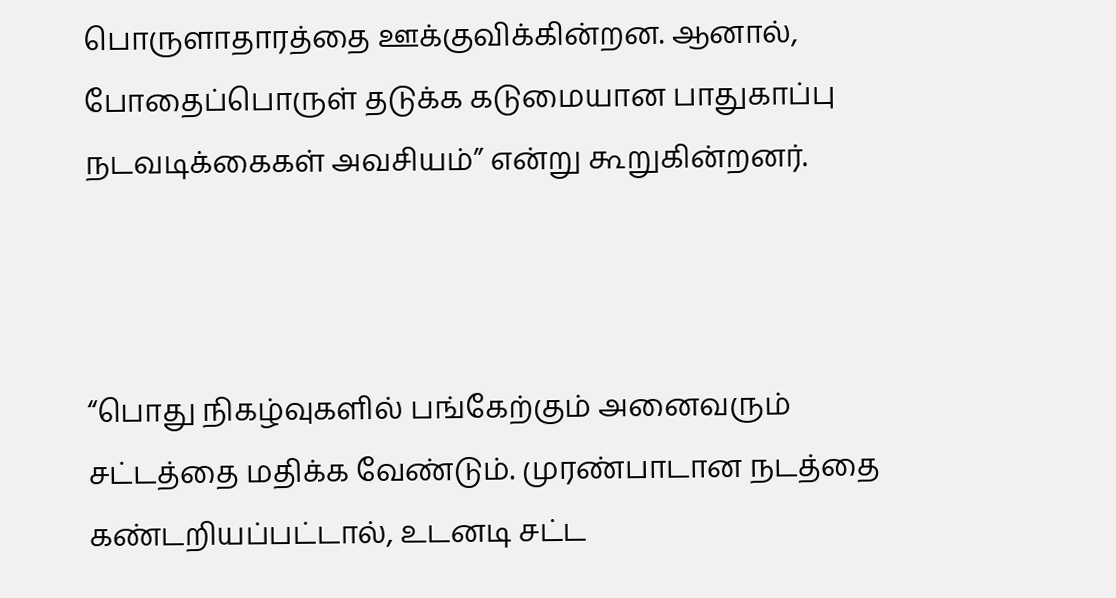பொருளாதாரத்தை ஊக்குவிக்கின்றன. ஆனால், போதைப்பொருள் தடுக்க கடுமையான பாதுகாப்பு நடவடிக்கைகள் அவசியம்” என்று கூறுகின்றனர்.



“பொது நிகழ்வுகளில் பங்கேற்கும் அனைவரும் சட்டத்தை மதிக்க வேண்டும். முரண்பாடான நடத்தை கண்டறியப்பட்டால், உடனடி சட்ட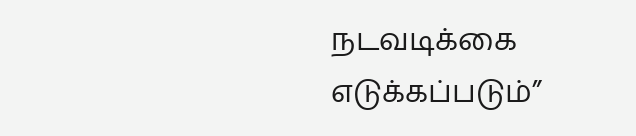நடவடிக்கை எடுக்கப்படும்”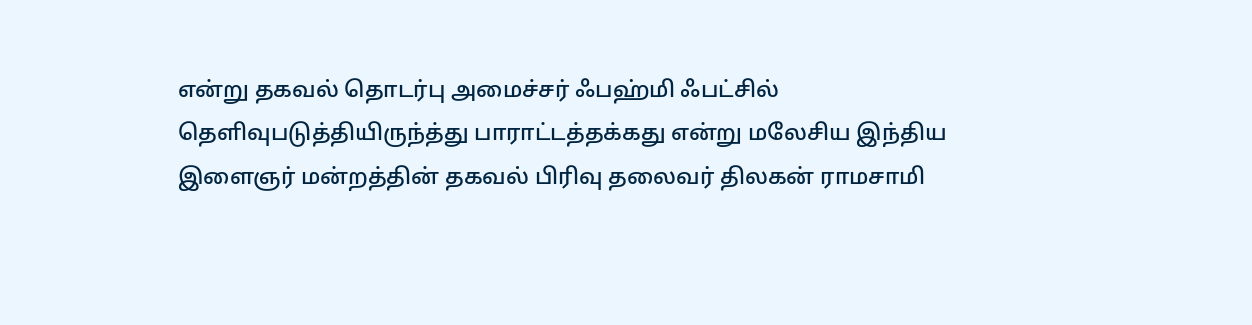என்று தகவல் தொடர்பு அமைச்சர் ஃபஹ்மி ஃபட்சில் தெளிவுபடுத்தியிருந்த்து பாராட்டத்தக்கது என்று மலேசிய இந்திய இளைஞர் மன்றத்தின் தகவல் பிரிவு தலைவர் திலகன் ராமசாமி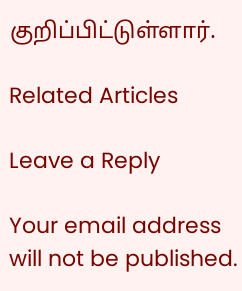குறிப்பிட்டுள்ளார்.

Related Articles

Leave a Reply

Your email address will not be published.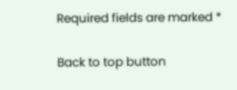Required fields are marked *

Back to top button